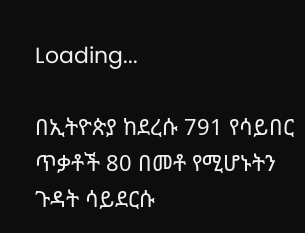Loading...

በኢትዮጵያ ከደረሱ 791 የሳይበር ጥቃቶች 80 በመቶ የሚሆኑትን ጉዳት ሳይደርሱ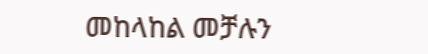መከላከል መቻሉን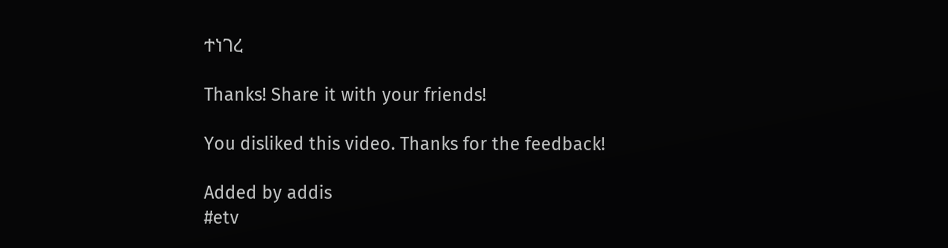ተነገረ

Thanks! Share it with your friends!

You disliked this video. Thanks for the feedback!

Added by addis
#etv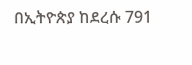በኢትዮጵያ ከደረሱ 791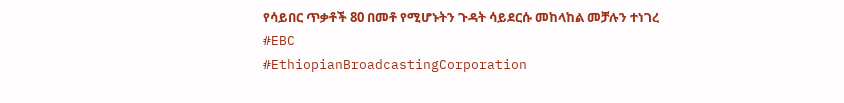የሳይበር ጥቃቶች 80 በመቶ የሚሆኑትን ጉዳት ሳይደርሱ መከላከል መቻሉን ተነገረ
#EBC
#EthiopianBroadcastingCorporation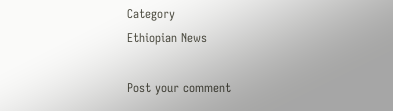Category
Ethiopian News

Post your comment